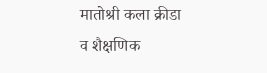मातोश्री कला क्रीडा व शैक्षणिक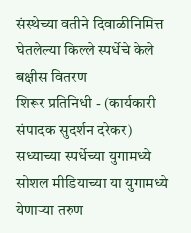संस्थेच्या वतीने दिवाळीनिमित्त घेतलेल्या किल्ले स्पर्धेचे केले बक्षीस वितरण
शिरूर प्रतिनिधी - (कार्यकारी संपादक सुदर्शन दरेकर)
सध्याच्या स्पर्धेच्या युगामध्ये सोशल मीडियाच्या या युगामध्ये येणाऱ्या तरुण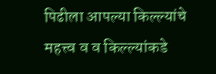पिढीला आपल्या किल्ल्यांचे महत्त्व व व किल्ल्यांकडे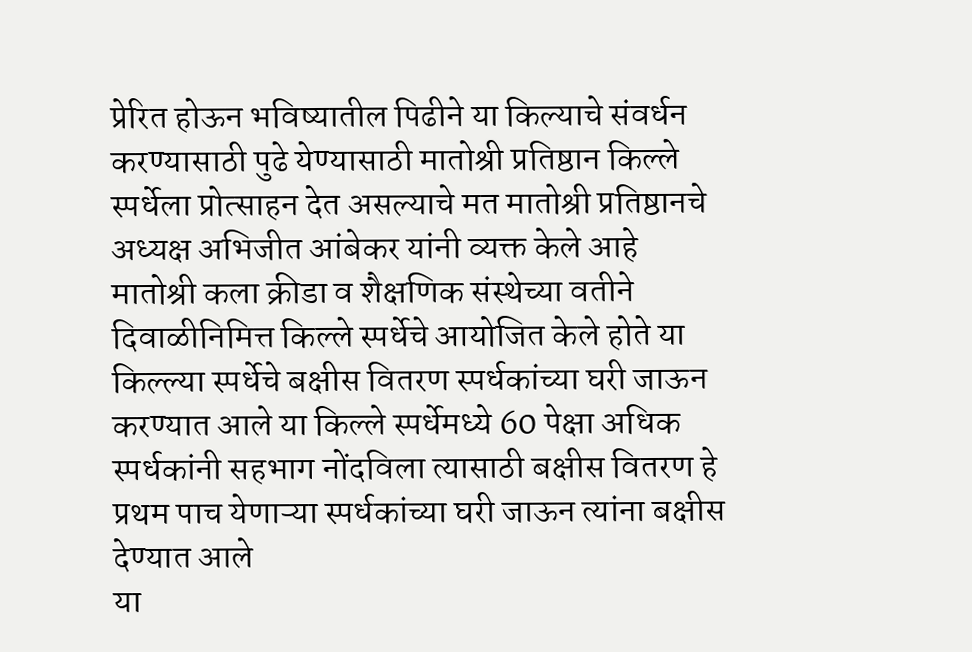प्रेरित होऊन भविष्यातील पिढीने या किल्याचे संवर्धन करण्यासाठी पुढे येण्यासाठी मातोश्री प्रतिष्ठान किल्ले स्पर्धेला प्रोत्साहन देत असल्याचे मत मातोश्री प्रतिष्ठानचे अध्यक्ष अभिजीत आंबेकर यांनी व्यक्त केले आहे
मातोश्री कला क्रीडा व शैक्षणिक संस्थेच्या वतीने दिवाळीनिमित्त किल्ले स्पर्धेचे आयोजित केले होते या किल्ल्या स्पर्धेचे बक्षीस वितरण स्पर्धकांच्या घरी जाऊन करण्यात आले या किल्ले स्पर्धेमध्ये 60 पेक्षा अधिक स्पर्धकांनी सहभाग नोंदविला त्यासाठी बक्षीस वितरण हे प्रथम पाच येणाऱ्या स्पर्धकांच्या घरी जाऊन त्यांना बक्षीस देण्यात आले
या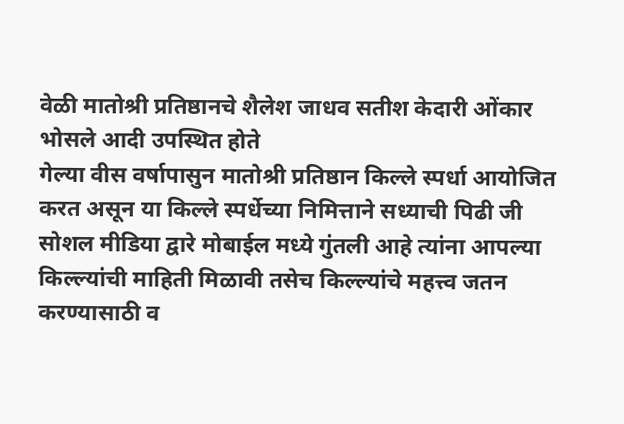वेळी मातोश्री प्रतिष्ठानचे शैलेश जाधव सतीश केदारी ओंकार भोसले आदी उपस्थित होते
गेल्या वीस वर्षापासुन मातोश्री प्रतिष्ठान किल्ले स्पर्धा आयोजित करत असून या किल्ले स्पर्धेच्या निमित्ताने सध्याची पिढी जी सोशल मीडिया द्वारे मोबाईल मध्ये गुंतली आहे त्यांना आपल्या किल्ल्यांची माहिती मिळावी तसेच किल्ल्यांचे महत्त्व जतन करण्यासाठी व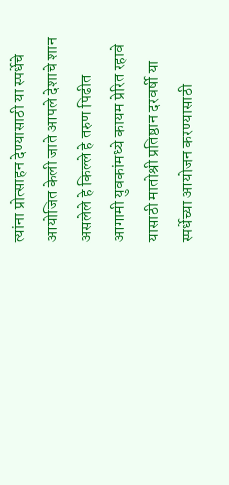त्यांना प्रोत्साहन देण्यासाठी या स्पर्धेचे आयोजित केली जाते आपले देशाचे शान असलेले हे किल्ले हे तरुण पिढीत आगामी युवकांमध्ये कायम प्रेरित रहावे यासाठी मातोश्री प्रतिष्ठान दरवर्षी या स्पर्धेच्या आयोजन करण्यासाठी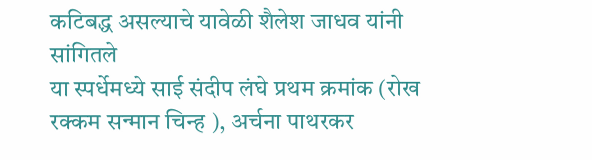कटिबद्ध असल्याचे यावेळी शैलेश जाधव यांनी सांगितले
या स्पर्धेमध्ये साई संदीप लंघे प्रथम क्रमांक (रोख रक्कम सन्मान चिन्ह ), अर्चना पाथरकर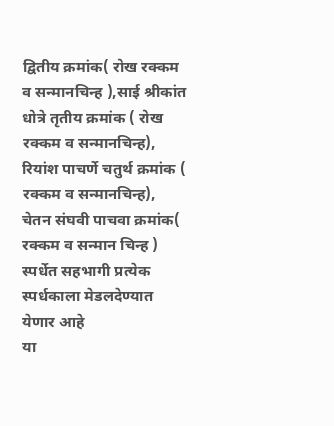द्वितीय क्रमांक( रोख रक्कम व सन्मानचिन्ह ),साई श्रीकांत धोत्रे तृतीय क्रमांक ( रोख रक्कम व सन्मानचिन्ह),
रियांश पाचर्णे चतुर्थ क्रमांक ( रक्कम व सन्मानचिन्ह), चेतन संघवी पाचवा क्रमांक( रक्कम व सन्मान चिन्ह ) स्पर्धेत सहभागी प्रत्येक स्पर्धकाला मेडलदेण्यात येणार आहे
या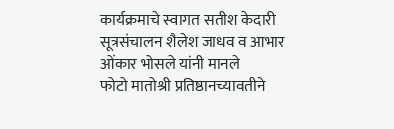कार्यक्रमाचे स्वागत सतीश केदारी सूत्रसंचालन शैलेश जाधव व आभार ओंकार भोसले यांनी मानले
फोटो मातोश्री प्रतिष्ठानच्यावतीने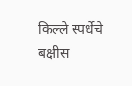किल्ले स्पर्धेचे बक्षीस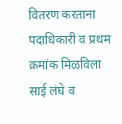वितरण करताना पदाधिकारी व प्रथम क्रमांक मिळविला साई लंघे व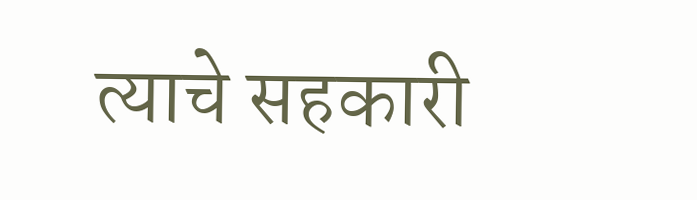त्याचे सहकारी